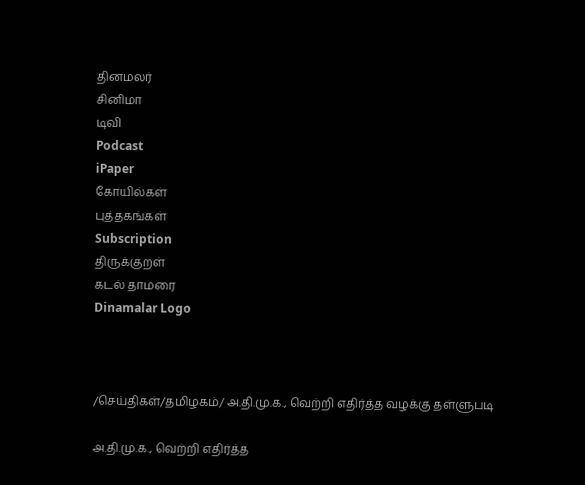தினமலர்
சினிமா
டிவி
Podcast
iPaper
கோயில்கள்
புத்தகங்கள்
Subscription
திருக்குறள்
கடல் தாமரை
Dinamalar Logo



/செய்திகள்/தமிழகம்/ அ.தி.மு.க., வெற்றி எதிர்த்த வழக்கு தள்ளுபடி

அ.தி.மு.க., வெற்றி எதிர்த்த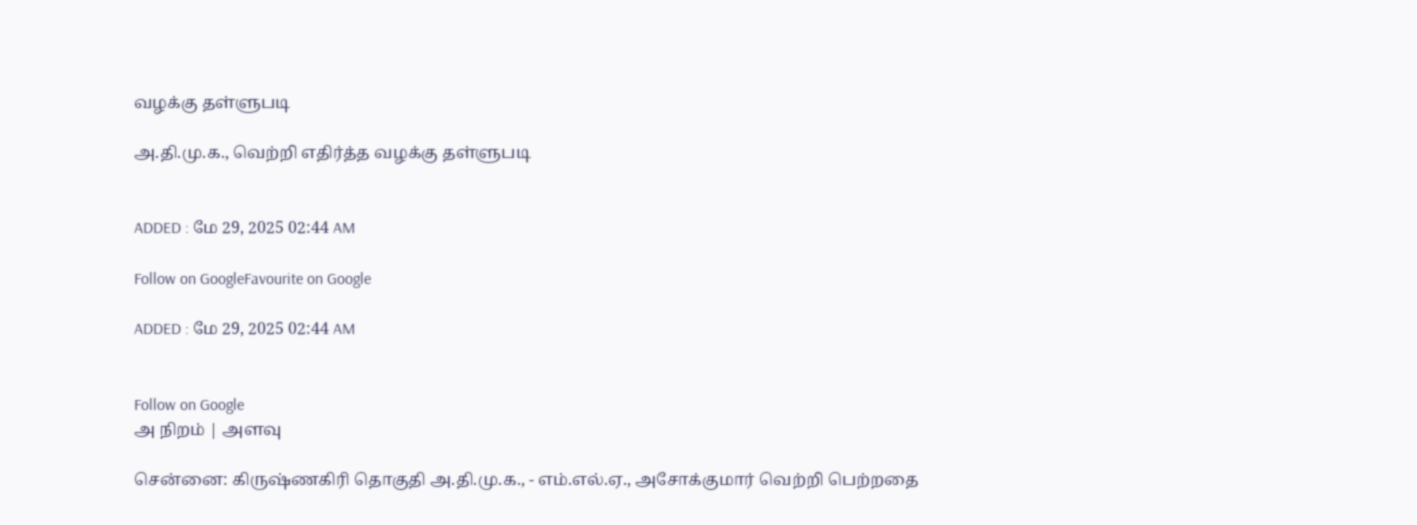வழக்கு தள்ளுபடி

அ.தி.மு.க., வெற்றி எதிர்த்த வழக்கு தள்ளுபடி


ADDED : மே 29, 2025 02:44 AM

Follow on GoogleFavourite on Google

ADDED : மே 29, 2025 02:44 AM


Follow on Google
அ நிறம் | அளவு

சென்னை: கிருஷ்ணகிரி தொகுதி அ.தி.மு.க., - எம்.எல்.ஏ., அசோக்குமார் வெற்றி பெற்றதை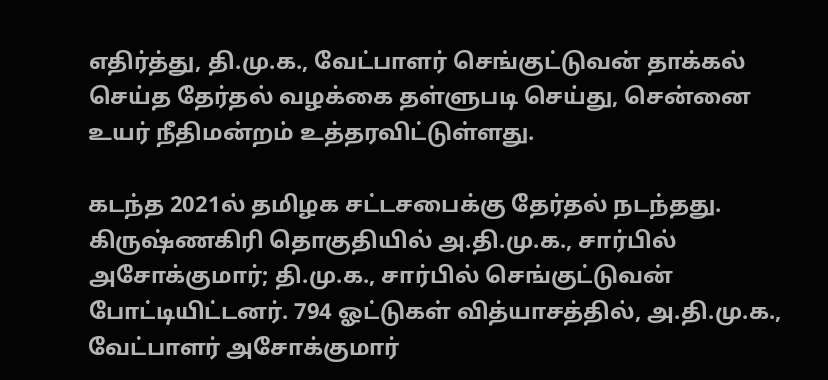எதிர்த்து, தி.மு.க., வேட்பாளர் செங்குட்டுவன் தாக்கல் செய்த தேர்தல் வழக்கை தள்ளுபடி செய்து, சென்னை உயர் நீதிமன்றம் உத்தரவிட்டுள்ளது.

கடந்த 2021ல் தமிழக சட்டசபைக்கு தேர்தல் நடந்தது. கிருஷ்ணகிரி தொகுதியில் அ.தி.மு.க., சார்பில் அசோக்குமார்; தி.மு.க., சார்பில் செங்குட்டுவன் போட்டியிட்டனர். 794 ஓட்டுகள் வித்யாசத்தில், அ.தி.மு.க., வேட்பாளர் அசோக்குமார்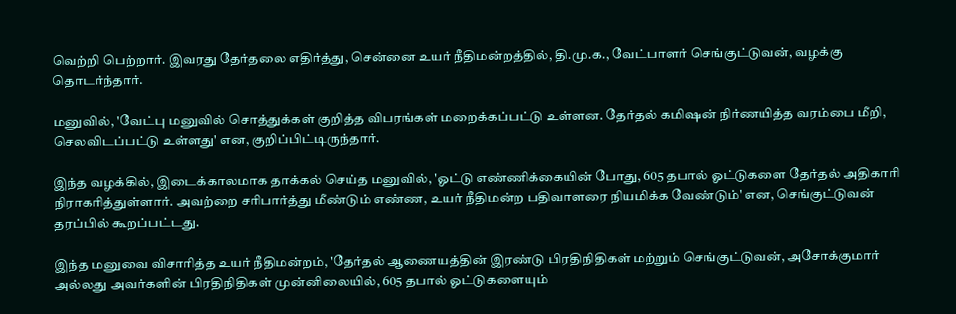வெற்றி பெற்றார். இவரது தேர்தலை எதிர்த்து, சென்னை உயர் நீதிமன்றத்தில், தி.மு.க., வேட்பாளர் செங்குட்டுவன், வழக்கு தொடர்ந்தார்.

மனுவில், 'வேட்பு மனுவில் சொத்துக்கள் குறித்த விபரங்கள் மறைக்கப்பட்டு உள்ளன. தேர்தல் கமிஷன் நிர்ணயித்த வரம்பை மீறி, செலவிடப்பட்டு உள்ளது' என, குறிப்பிட்டிருந்தார்.

இந்த வழக்கில், இடைக்காலமாக தாக்கல் செய்த மனுவில், 'ஓட்டு எண்ணிக்கையின் போது, 605 தபால் ஓட்டுகளை தேர்தல் அதிகாரி நிராகரித்துள்ளார். அவற்றை சரிபார்த்து மீண்டும் எண்ண, உயர் நீதிமன்ற பதிவாளரை நியமிக்க வேண்டும்' என, செங்குட்டுவன் தரப்பில் கூறப்பட்டது.

இந்த மனுவை விசாரித்த உயர் நீதிமன்றம், 'தேர்தல் ஆணையத்தின் இரண்டு பிரதிநிதிகள் மற்றும் செங்குட்டுவன், அசோக்குமார் அல்லது அவர்களின் பிரதிநிதிகள் முன்னிலையில், 605 தபால் ஓட்டுகளையும்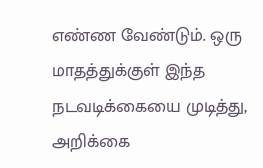எண்ண வேண்டும். ஒரு மாதத்துக்குள் இந்த நடவடிக்கையை முடித்து, அறிக்கை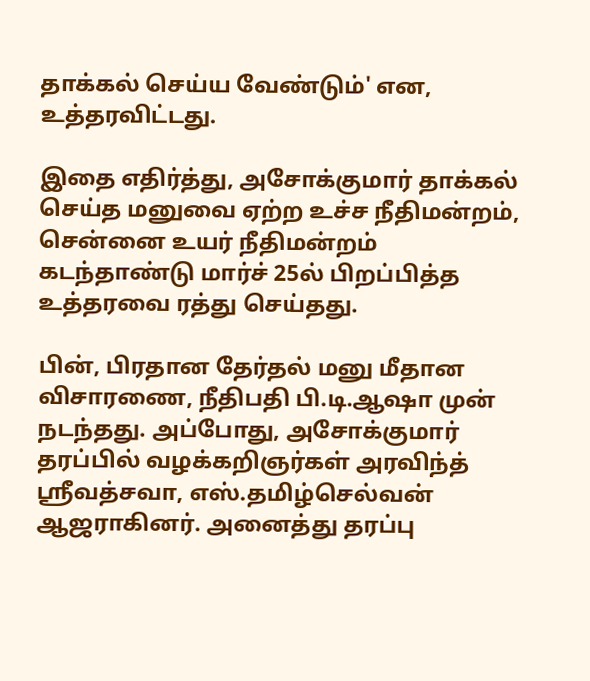தாக்கல் செய்ய வேண்டும்' என, உத்தரவிட்டது.

இதை எதிர்த்து, அசோக்குமார் தாக்கல் செய்த மனுவை ஏற்ற உச்ச நீதிமன்றம், சென்னை உயர் நீதிமன்றம் கடந்தாண்டு மார்ச் 25ல் பிறப்பித்த உத்தரவை ரத்து செய்தது.

பின், பிரதான தேர்தல் மனு மீதான விசாரணை, நீதிபதி பி.டி.ஆஷா முன் நடந்தது. அப்போது, அசோக்குமார் தரப்பில் வழக்கறிஞர்கள் அரவிந்த் ஸ்ரீவத்சவா, எஸ்.தமிழ்செல்வன் ஆஜராகினர். அனைத்து தரப்பு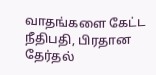வாதங்களை கேட்ட நீதிபதி, பிரதான தேர்தல்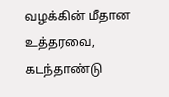வழக்கின் மீதான உத்தரவை, கடந்தாண்டு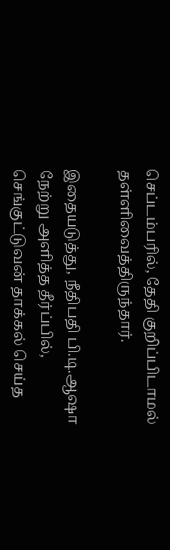செப்டம்பரில், தேதி குறிப்பிடாமல் தள்ளிவைத்திருந்தார்.

இதையடுத்து, நீதிபதி பி.டி.ஆஷா நேற்று அளித்த தீர்ப்பில், செங்குட்டுவன் தாக்கல் செய்த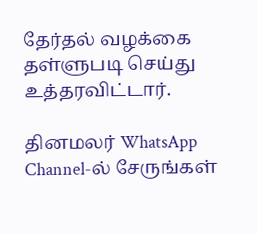தேர்தல் வழக்கை தள்ளுபடி செய்து உத்தரவிட்டார்.

தினமலர் WhatsApp Channel-ல் சேருங்கள்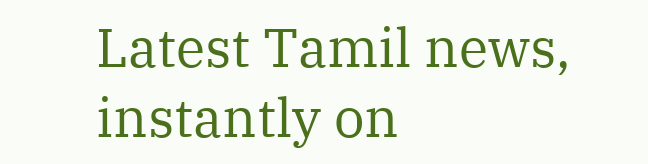Latest Tamil news, instantly on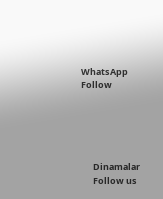WhatsApp
Follow





      Dinamalar
      Follow us